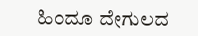ಹಿಂದೂ ದೇಗುಲದ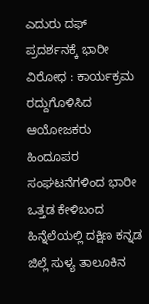ಎದುರು ದಫ್ ಪ್ರದರ್ಶನಕ್ಕೆ ಭಾರೀ ವಿರೋಧ : ಕಾರ್ಯಕ್ರಮ ರದ್ದುಗೊಳಿಸಿದ ಆಯೋಜಕರು
ಹಿಂದೂಪರ ಸಂಘಟನೆಗಳಿಂದ ಭಾರೀ ಒತ್ತಡ ಕೇಳಿಬಂದ ಹಿನ್ನೆಲೆಯಲ್ಲಿ ದಕ್ಷಿಣ ಕನ್ನಡ ಜಿಲ್ಲೆ ಸುಳ್ಯ ತಾಲೂಕಿನ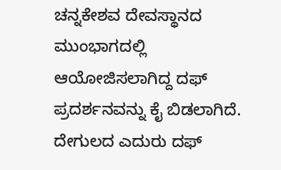ಚನ್ನಕೇಶವ ದೇವಸ್ಥಾನದ ಮುಂಭಾಗದಲ್ಲಿ ಆಯೋಜಿಸಲಾಗಿದ್ದ ದಫ್ ಪ್ರದರ್ಶನವನ್ನು ಕೈ ಬಿಡಲಾಗಿದೆ. ದೇಗುಲದ ಎದುರು ದಫ್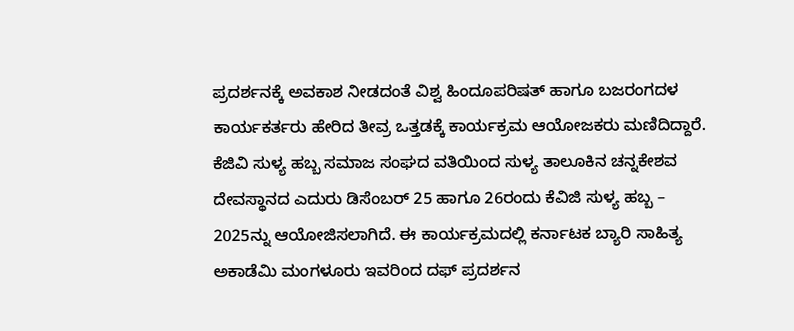ಪ್ರದರ್ಶನಕ್ಕೆ ಅವಕಾಶ ನೀಡದಂತೆ ವಿಶ್ವ ಹಿಂದೂಪರಿಷತ್ ಹಾಗೂ ಬಜರಂಗದಳ ಕಾರ್ಯಕರ್ತರು ಹೇರಿದ ತೀವ್ರ ಒತ್ತಡಕ್ಕೆ ಕಾರ್ಯಕ್ರಮ ಆಯೋಜಕರು ಮಣಿದಿದ್ದಾರೆ.
ಕೆಜಿವಿ ಸುಳ್ಯ ಹಬ್ಬ ಸಮಾಜ ಸಂಘದ ವತಿಯಿಂದ ಸುಳ್ಯ ತಾಲೂಕಿನ ಚನ್ನಕೇಶವ ದೇವಸ್ಥಾನದ ಎದುರು ಡಿಸೆಂಬರ್ 25 ಹಾಗೂ 26ರಂದು ಕೆವಿಜಿ ಸುಳ್ಯ ಹಬ್ಬ – 2025ನ್ನು ಆಯೋಜಿಸಲಾಗಿದೆ. ಈ ಕಾರ್ಯಕ್ರಮದಲ್ಲಿ ಕರ್ನಾಟಕ ಬ್ಯಾರಿ ಸಾಹಿತ್ಯ ಅಕಾಡೆಮಿ ಮಂಗಳೂರು ಇವರಿಂದ ದಫ್ ಪ್ರದರ್ಶನ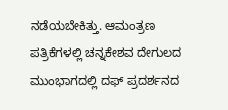ನಡೆಯಬೇಕಿತ್ತು. ಆಮಂತ್ರಣ ಪತ್ರಿಕೆಗಳಲ್ಲಿ ಚನ್ನಕೇಶವ ದೇಗುಲದ ಮುಂಭಾಗದಲ್ಲಿ ದಫ್ ಪ್ರದರ್ಶನದ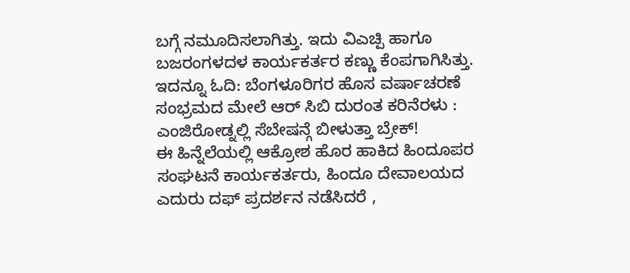ಬಗ್ಗೆ ನಮೂದಿಸಲಾಗಿತ್ತು. ಇದು ವಿಎಚ್ಪಿ ಹಾಗೂ ಬಜರಂಗಳದಳ ಕಾರ್ಯಕರ್ತರ ಕಣ್ಣು ಕೆಂಪಗಾಗಿಸಿತ್ತು.
ಇದನ್ನೂ ಓದಿ: ಬೆಂಗಳೂರಿಗರ ಹೊಸ ವರ್ಷಾಚರಣೆ ಸಂಭ್ರಮದ ಮೇಲೆ ಆರ್ ಸಿಬಿ ದುರಂತ ಕರಿನೆರಳು : ಎಂಜಿರೋಡ್ನಲ್ಲಿ ಸೆಬೇಷನ್ಗೆ ಬೀಳುತ್ತಾ ಬ್ರೇಕ್!
ಈ ಹಿನ್ನೆಲೆಯಲ್ಲಿ ಆಕ್ರೋಶ ಹೊರ ಹಾಕಿದ ಹಿಂದೂಪರ ಸಂಘಟನೆ ಕಾರ್ಯಕರ್ತರು, ಹಿಂದೂ ದೇವಾಲಯದ ಎದುರು ದಫ್ ಪ್ರದರ್ಶನ ನಡೆಸಿದರೆ ,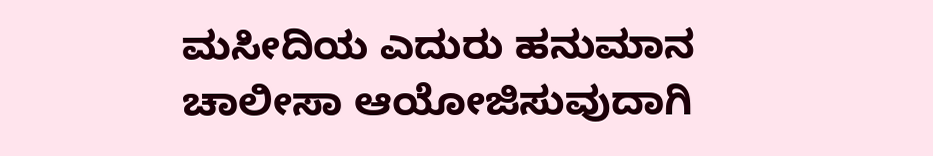ಮಸೀದಿಯ ಎದುರು ಹನುಮಾನ ಚಾಲೀಸಾ ಆಯೋಜಿಸುವುದಾಗಿ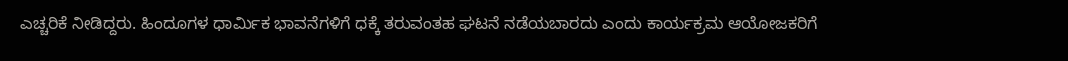ಎಚ್ಚರಿಕೆ ನೀಡಿದ್ದರು. ಹಿಂದೂಗಳ ಧಾರ್ಮಿಕ ಭಾವನೆಗಳಿಗೆ ಧಕ್ಕೆ ತರುವಂತಹ ಘಟನೆ ನಡೆಯಬಾರದು ಎಂದು ಕಾರ್ಯಕ್ರಮ ಆಯೋಜಕರಿಗೆ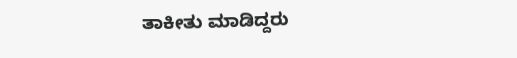ತಾಕೀತು ಮಾಡಿದ್ದರು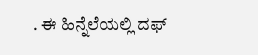. ಈ ಹಿನ್ನೆಲೆಯಲ್ಲಿ ದಫ್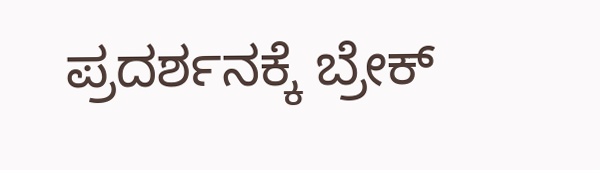ಪ್ರದರ್ಶನಕ್ಕೆ ಬ್ರೇಕ್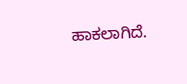ಹಾಕಲಾಗಿದೆ.